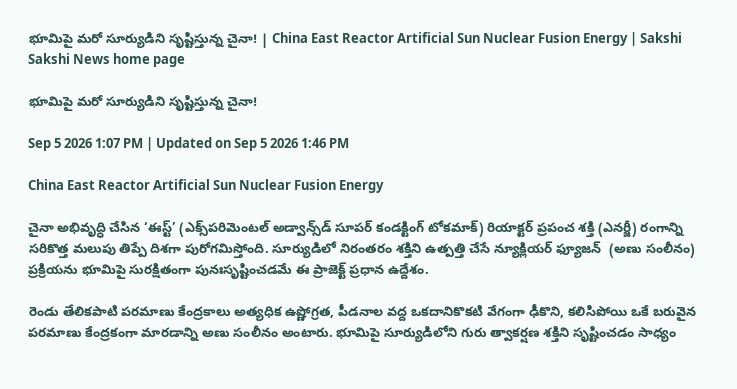భూమిపై మరో సూర్యుడిని సృష్టిస్తున్న చైనా! | China East Reactor Artificial Sun Nuclear Fusion Energy | Sakshi
Sakshi News home page

భూమిపై మరో సూర్యుడిని సృష్టిస్తున్న చైనా!

Sep 5 2026 1:07 PM | Updated on Sep 5 2026 1:46 PM

China East Reactor Artificial Sun Nuclear Fusion Energy

చైనా అభివృద్ధి చేసిన ‘ఈస్ట్‌’ (ఎక్స్‌పరిమెంటల్‌ అడ్వాన్స్‌డ్‌ సూపర్‌ కండక్టింగ్‌ టోకమాక్‌) రియాక్టర్‌ ప్రపంచ శక్తి (ఎనర్జీ) రంగాన్ని సరికొత్త మలుపు తిప్పే దిశగా పురోగమిస్తోంది. సూర్యుడిలో నిరంతరం శక్తిని ఉత్పత్తి చేసే న్యూక్లియర్‌ ఫ్యూజన్‌  (అణు సంలీనం) ప్రక్రియను భూమిపై సురక్షితంగా పునఃసృష్టించడమే ఈ ప్రాజెక్ట్‌ ప్రధాన ఉద్దేశం.

రెండు తేలికపాటి పరమాణు కేంద్రకాలు అత్యధిక ఉష్ణోగ్రత, పీడనాల వద్ద ఒకదానికొకటి వేగంగా ఢీకొని, కలిసిపోయి ఒకే బరువైన పరమాణు కేంద్రకంగా మారడాన్ని అణు సంలీనం అంటారు. భూమిపై సూర్యుడిలోని గురు త్వాకర్షణ శక్తిని సృష్టించడం సాధ్యం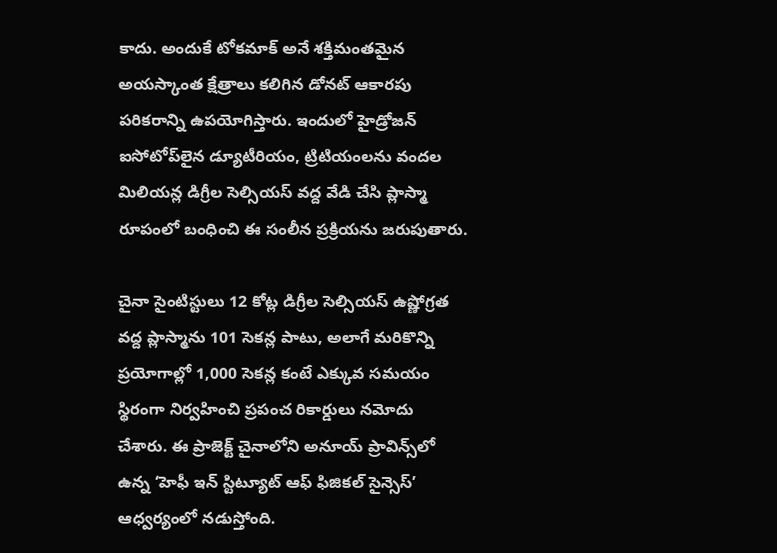కాదు. అందుకే టోకమాక్‌ అనే శక్తిమంతమైన అయస్కాంత క్షేత్రాలు కలిగిన డోనట్‌ ఆకారపు పరికరాన్ని ఉపయోగిస్తారు. ఇందులో హైడ్రోజన్‌ ఐసోటోప్‌లైన డ్యూటీరియం, ట్రిటియంలను వందల మిలియన్ల డిగ్రీల సెల్సియస్‌ వద్ద వేడి చేసి ప్లాస్మా రూపంలో బంధించి ఈ సంలీన ప్రక్రియను జరుపుతారు.

చైనా సైంటిస్టులు 12 కోట్ల డిగ్రీల సెల్సియస్‌ ఉష్ణోగ్రత వద్ద ప్లాస్మాను 101 సెకన్ల పాటు, అలాగే మరికొన్ని ప్రయోగాల్లో 1,000 సెకన్ల కంటే ఎక్కువ సమయం స్థిరంగా నిర్వహించి ప్రపంచ రికార్డులు నమోదు చేశారు. ఈ ప్రాజెక్ట్‌ చైనాలోని అనూయ్‌ ప్రావిన్స్‌లో ఉన్న ‘హెఫీ ఇన్‌ స్టిట్యూట్‌ ఆఫ్‌ ఫిజికల్‌ సైన్సెస్‌’ ఆధ్వర్యంలో నడుస్తోంది.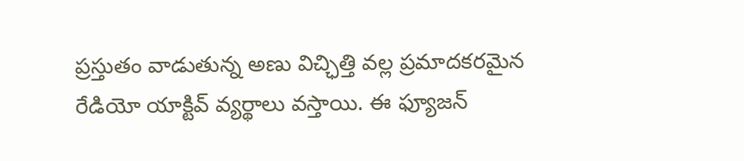ప్రస్తుతం వాడుతున్న అణు విచ్ఛిత్తి వల్ల ప్రమాదకరమైన రేడియో యాక్టివ్‌ వ్యర్థాలు వస్తాయి. ఈ ఫ్యూజన్‌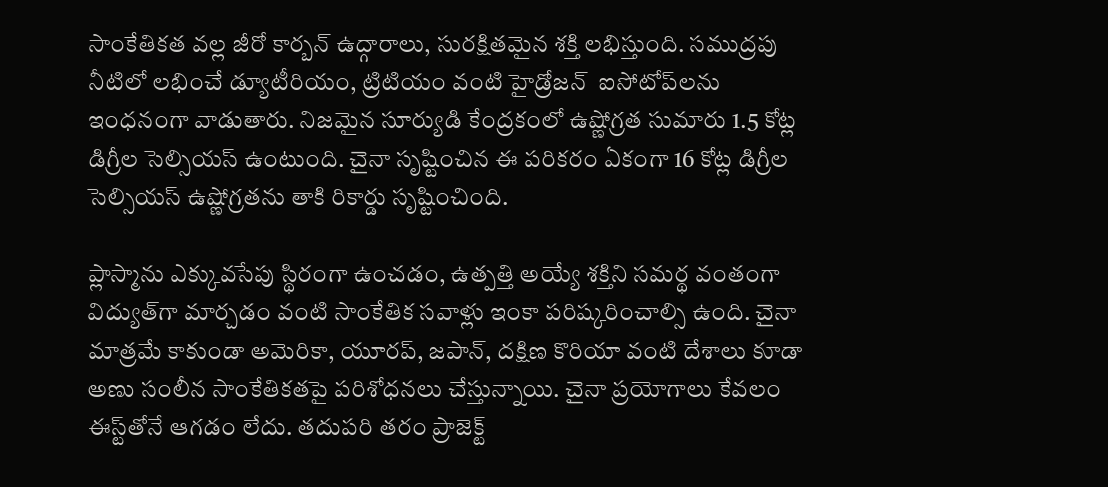సాంకేతికత వల్ల జీరో కార్బన్‌ ఉద్గారాలు, సురక్షితమైన శక్తి లభిస్తుంది. సముద్రపు నీటిలో లభించే డ్యూటీరియం, ట్రిటియం వంటి హైడ్రోజన్‌  ఐసోటోప్‌లను ఇంధనంగా వాడుతారు. నిజమైన సూర్యుడి కేంద్రకంలో ఉష్ణోగ్రత సుమారు 1.5 కోట్ల డిగ్రీల సెల్సియస్‌ ఉంటుంది. చైనా సృష్టించిన ఈ పరికరం ఏకంగా 16 కోట్ల డిగ్రీల సెల్సియస్‌ ఉష్ణోగ్రతను తాకి రికార్డు సృష్టించింది.

ప్లాస్మాను ఎక్కువసేపు స్థిరంగా ఉంచడం, ఉత్పత్తి అయ్యే శక్తిని సమర్థ వంతంగా విద్యుత్‌గా మార్చడం వంటి సాంకేతిక సవాళ్లు ఇంకా పరిష్కరించాల్సి ఉంది. చైనా మాత్రమే కాకుండా అమెరికా, యూరప్, జపాన్, దక్షిణ కొరియా వంటి దేశాలు కూడా అణు సంలీన సాంకేతికతపై పరిశోధనలు చేస్తున్నాయి. చైనా ప్రయోగాలు కేవలం ఈస్ట్‌తోనే ఆగడం లేదు. తదుపరి తరం ప్రాజెక్ట్‌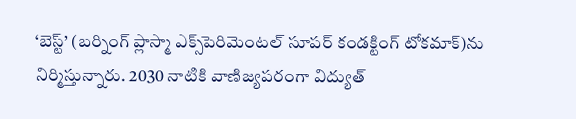‘బెస్ట్‌’ (బర్నింగ్‌ ప్లాస్మా ఎక్స్‌పెరిమెంటల్‌ సూపర్‌ కండక్టింగ్‌ టోకమాక్‌)ను నిర్మిస్తున్నారు. 2030 నాటికి వాణిజ్యపరంగా విద్యుత్‌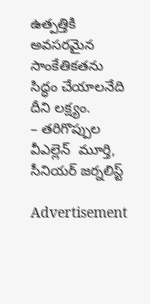ఉత్పత్తికి అవసరమైన సాంకేతికతను సిద్ధం చేయాలనేది దీని లక్ష్యం.
– తరిగొప్పుల వీఎల్లెన్‌  మూర్తి, సీనియర్‌ జర్నలిస్ట్‌

Advertisement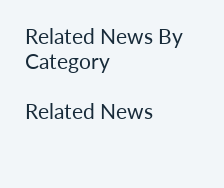Related News By Category

Related News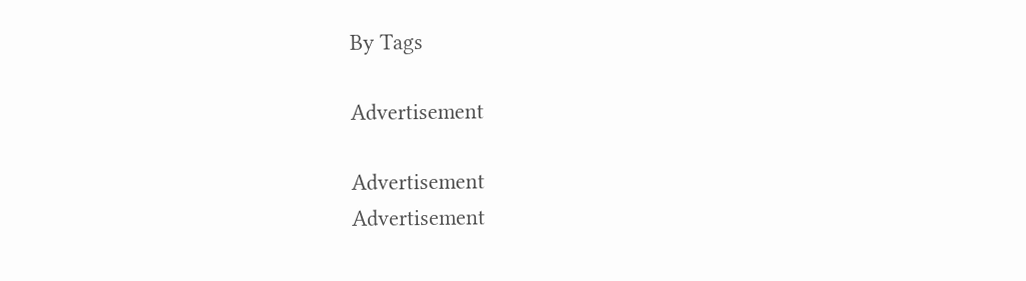By Tags

Advertisement

Advertisement
Advertisement